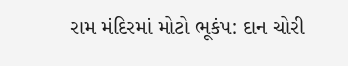રામ મંદિરમાં મોટો ભૂકંપ: દાન ચોરી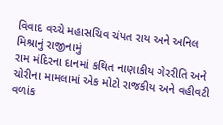વિવાદ વચ્ચે મહાસચિવ ચંપત રાય અને અનિલ મિશ્રાનું રાજીનામું
રામ મંદિરના દાનમાં કથિત નાણાકીય ગેરરીતિ અને ચોરીના મામલામાં એક મોટો રાજકીય અને વહીવટી વળાંક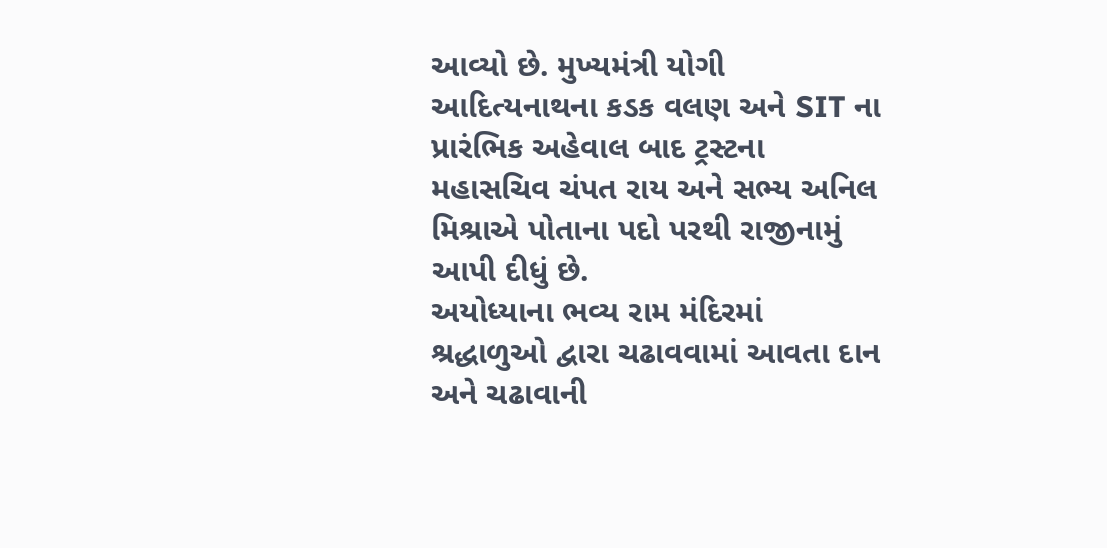આવ્યો છે. મુખ્યમંત્રી યોગી આદિત્યનાથના કડક વલણ અને SIT ના પ્રારંભિક અહેવાલ બાદ ટ્રસ્ટના મહાસચિવ ચંપત રાય અને સભ્ય અનિલ મિશ્રાએ પોતાના પદો પરથી રાજીનામું આપી દીધું છે.
અયોધ્યાના ભવ્ય રામ મંદિરમાં શ્રદ્ધાળુઓ દ્વારા ચઢાવવામાં આવતા દાન અને ચઢાવાની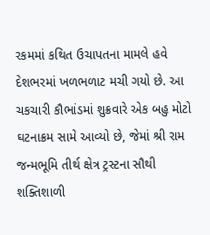રકમમાં કથિત ઉચાપતના મામલે હવે દેશભરમાં ખળભળાટ મચી ગયો છે. આ ચકચારી કૌભાંડમાં શુક્રવારે એક બહુ મોટો ઘટનાક્રમ સામે આવ્યો છે, જેમાં શ્રી રામ જન્મભૂમિ તીર્થ ક્ષેત્ર ટ્રસ્ટના સૌથી શક્તિશાળી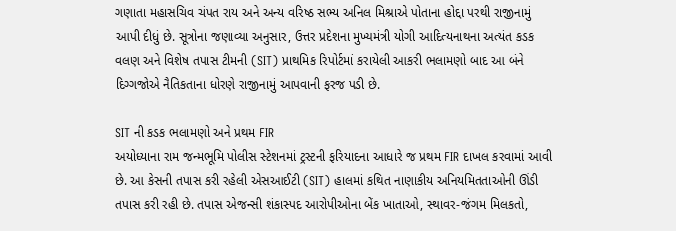ગણાતા મહાસચિવ ચંપત રાય અને અન્ય વરિષ્ઠ સભ્ય અનિલ મિશ્રાએ પોતાના હોદ્દા પરથી રાજીનામું આપી દીધું છે. સૂત્રોના જણાવ્યા અનુસાર, ઉત્તર પ્રદેશના મુખ્યમંત્રી યોગી આદિત્યનાથના અત્યંત કડક વલણ અને વિશેષ તપાસ ટીમની (SIT) પ્રાથમિક રિપોર્ટમાં કરાયેલી આકરી ભલામણો બાદ આ બંને દિગ્ગજોએ નૈતિકતાના ધોરણે રાજીનામું આપવાની ફરજ પડી છે.

SIT ની કડક ભલામણો અને પ્રથમ FIR
અયોધ્યાના રામ જન્મભૂમિ પોલીસ સ્ટેશનમાં ટ્રસ્ટની ફરિયાદના આધારે જ પ્રથમ FIR દાખલ કરવામાં આવી છે. આ કેસની તપાસ કરી રહેલી એસઆઈટી (SIT) હાલમાં કથિત નાણાકીય અનિયમિતતાઓની ઊંડી તપાસ કરી રહી છે. તપાસ એજન્સી શંકાસ્પદ આરોપીઓના બેંક ખાતાઓ, સ્થાવર-જંગમ મિલકતો,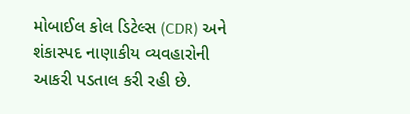મોબાઈલ કોલ ડિટેલ્સ (CDR) અને શંકાસ્પદ નાણાકીય વ્યવહારોની આકરી પડતાલ કરી રહી છે.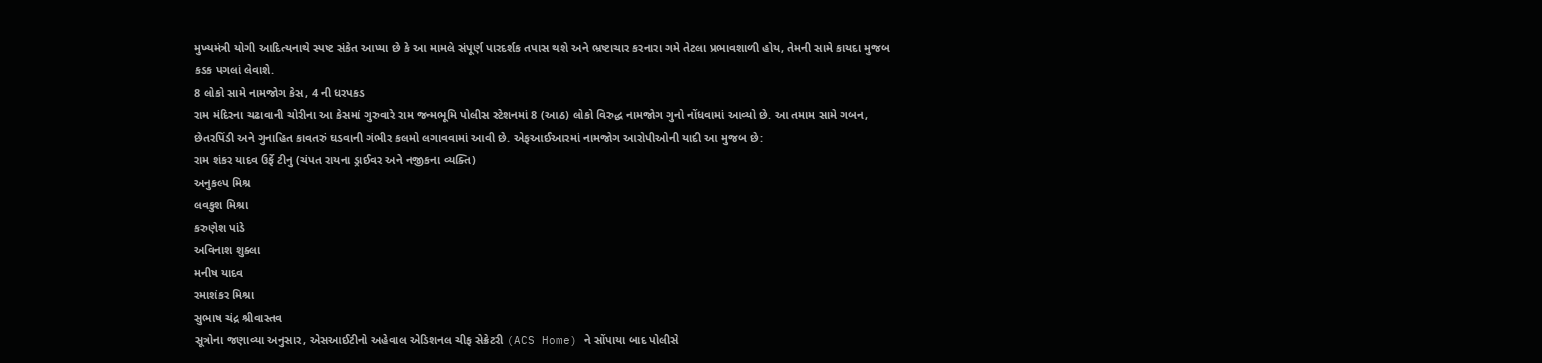મુખ્યમંત્રી યોગી આદિત્યનાથે સ્પષ્ટ સંકેત આપ્યા છે કે આ મામલે સંપૂર્ણ પારદર્શક તપાસ થશે અને ભ્રષ્ટાચાર કરનારા ગમે તેટલા પ્રભાવશાળી હોય, તેમની સામે કાયદા મુજબ કડક પગલાં લેવાશે.
8 લોકો સામે નામજોગ કેસ, 4 ની ધરપકડ
રામ મંદિરના ચઢાવાની ચોરીના આ કેસમાં ગુરુવારે રામ જન્મભૂમિ પોલીસ સ્ટેશનમાં 8 (આઠ) લોકો વિરુદ્ધ નામજોગ ગુનો નોંધવામાં આવ્યો છે. આ તમામ સામે ગબન, છેતરપિંડી અને ગુનાહિત કાવતરું ઘડવાની ગંભીર કલમો લગાવવામાં આવી છે. એફઆઈઆરમાં નામજોગ આરોપીઓની યાદી આ મુજબ છે:
રામ શંકર યાદવ ઉર્ફે ટીનુ (ચંપત રાયના ડ્રાઈવર અને નજીકના વ્યક્તિ)
અનુકલ્પ મિશ્ર
લવકુશ મિશ્રા
કરુણેશ પાંડે
અવિનાશ શુક્લા
મનીષ યાદવ
રમાશંકર મિશ્રા
સુભાષ ચંદ્ર શ્રીવાસ્તવ
સૂત્રોના જણાવ્યા અનુસાર, એસઆઈટીનો અહેવાલ એડિશનલ ચીફ સેક્રેટરી (ACS Home) ને સોંપાયા બાદ પોલીસે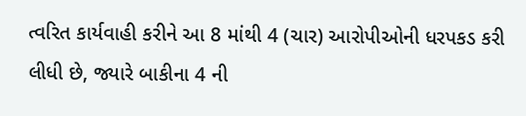ત્વરિત કાર્યવાહી કરીને આ 8 માંથી 4 (ચાર) આરોપીઓની ધરપકડ કરી લીધી છે, જ્યારે બાકીના 4 ની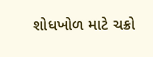શોધખોળ માટે ચક્રો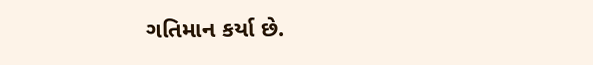ગતિમાન કર્યા છે.